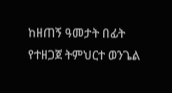ከዘጠኝ ዓመታት በፊት የተዘጋጀ ትምህርተ ወንጌል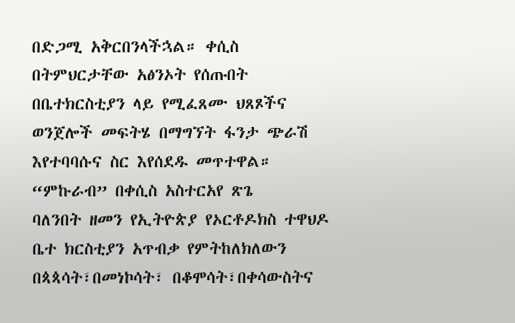በድጋሚ አቅርበንላችኋል። ቀሲስ በትምህርታቸው አፅንኦት የሰጡበት በቤተክርስቲያን ላይ የሚፈጸሙ ህጸጾችና ወንጀሎች መፍትሄ በማግኘት ፋንታ ጭራሽ እየተባባሱና ስር እየሰደዱ መጥተዋል።
“ምኩራብ” በቀሲስ አስተርአየ ጽጌ
ባለንበት ዘመን የኢትዮጵያ የኦርቶዶክስ ተዋህዶ ቤተ ክርስቲያን አጥብቃ የምትከለክለውን በጳጳሳት፣በመነኮሳት፣ በቆሞሳት፣በቀሳውስትና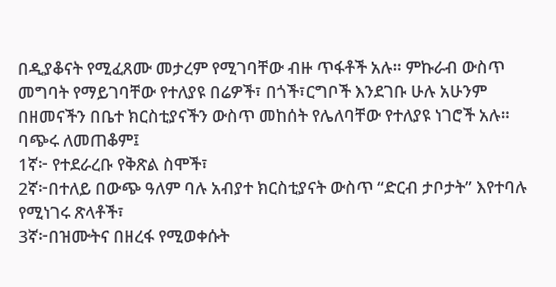በዲያቆናት የሚፈጸሙ መታረም የሚገባቸው ብዙ ጥፋቶች አሉ። ምኩራብ ውስጥ መግባት የማይገባቸው የተለያዩ በሬዎች፣ በጎች፣ርግቦች እንደገቡ ሁሉ አሁንም በዘመናችን በቤተ ክርስቲያናችን ውስጥ መከሰት የሌለባቸው የተለያዩ ነገሮች አሉ። ባጭሩ ለመጠቆም፤
1ኛ፦ የተደራረቡ የቅጽል ስሞች፣
2ኛ፦በተለይ በውጭ ዓለም ባሉ አብያተ ክርስቲያናት ውስጥ “ድርብ ታቦታት” እየተባሉ የሚነገሩ ጽላቶች፣
3ኛ፦በዝሙትና በዘረፋ የሚወቀሱት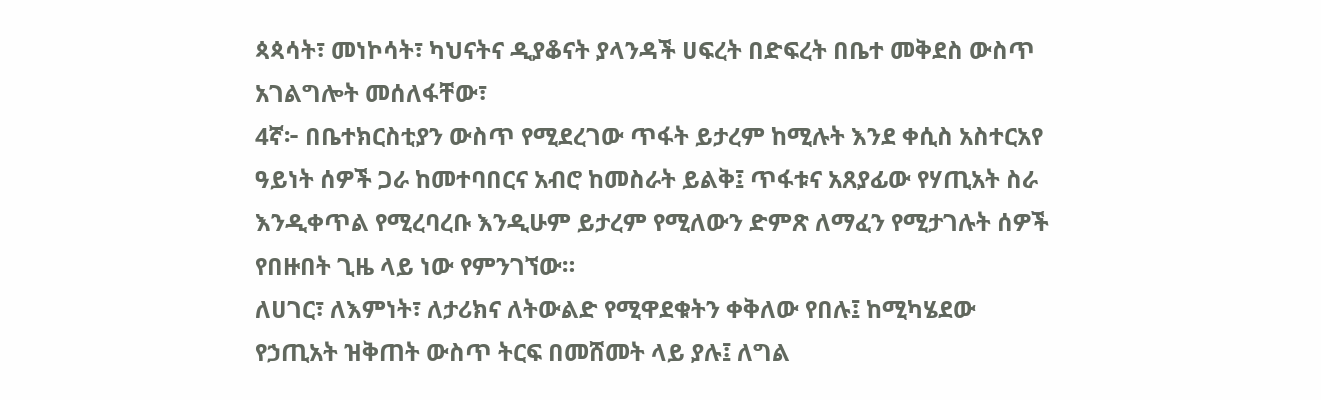ጳጳሳት፣ መነኮሳት፣ ካህናትና ዲያቆናት ያላንዳች ሀፍረት በድፍረት በቤተ መቅደስ ውስጥ አገልግሎት መሰለፋቸው፣
4ኛ፦ በቤተክርስቲያን ውስጥ የሚደረገው ጥፋት ይታረም ከሚሉት እንደ ቀሲስ አስተርአየ ዓይነት ሰዎች ጋራ ከመተባበርና አብሮ ከመስራት ይልቅ፤ ጥፋቱና አጸያፊው የሃጢአት ስራ እንዲቀጥል የሚረባረቡ እንዲሁም ይታረም የሚለውን ድምጽ ለማፈን የሚታገሉት ሰዎች የበዙበት ጊዜ ላይ ነው የምንገኘው።
ለሀገር፣ ለእምነት፣ ለታሪክና ለትውልድ የሚዋደቁትን ቀቅለው የበሉ፤ ከሚካሄደው የኃጢአት ዝቅጠት ውስጥ ትርፍ በመሸመት ላይ ያሉ፤ ለግል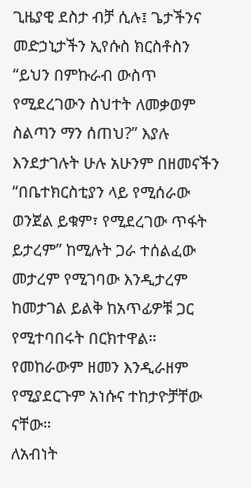ጊዜያዊ ደስታ ብቻ ሲሉ፤ ጌታችንና መድኃኒታችን ኢየሱስ ክርስቶስን “ይህን በምኩራብ ውስጥ የሚደረገውን ስህተት ለመቃወም ስልጣን ማን ሰጠህ?” እያሉ እንደታገሉት ሁሉ አሁንም በዘመናችን “በቤተክርስቲያን ላይ የሚሰራው ወንጀል ይቁም፣ የሚደረገው ጥፋት ይታረም” ከሚሉት ጋራ ተሰልፈው መታረም የሚገባው እንዲታረም ከመታገል ይልቅ ከአጥፊዎቹ ጋር የሚተባበሩት በርክተዋል። የመከራውም ዘመን እንዲራዘም የሚያደርጉም አነሱና ተከታዮቻቸው ናቸው።
ለአብነት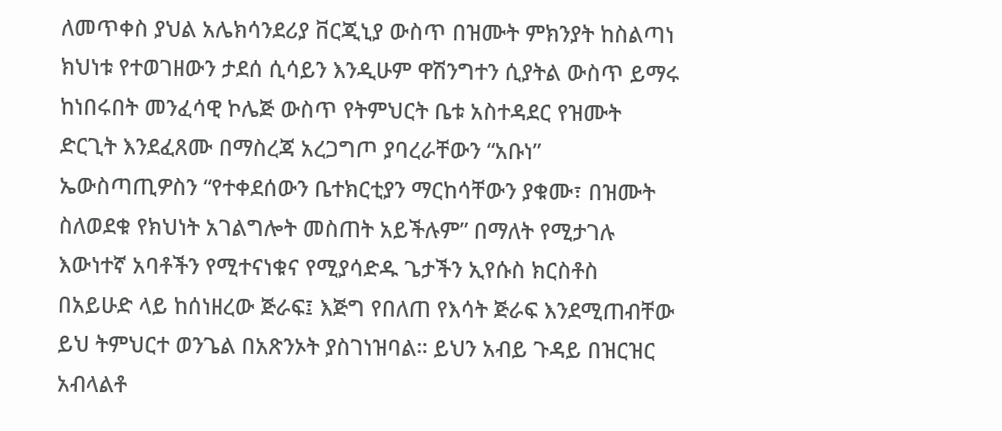ለመጥቀስ ያህል አሌክሳንደሪያ ቨርጂኒያ ውስጥ በዝሙት ምክንያት ከስልጣነ ክህነቱ የተወገዘውን ታደሰ ሲሳይን እንዲሁም ዋሽንግተን ሲያትል ውስጥ ይማሩ ከነበሩበት መንፈሳዊ ኮሌጅ ውስጥ የትምህርት ቤቱ አስተዳደር የዝሙት ድርጊት እንደፈጸሙ በማስረጃ አረጋግጦ ያባረራቸውን “አቡነ” ኤውስጣጢዎስን “የተቀደሰውን ቤተክርቲያን ማርከሳቸውን ያቁሙ፣ በዝሙት ስለወደቁ የክህነት አገልግሎት መስጠት አይችሉም” በማለት የሚታገሉ እውነተኛ አባቶችን የሚተናነቁና የሚያሳድዱ ጌታችን ኢየሱስ ክርስቶስ በአይሁድ ላይ ከሰነዘረው ጅራፍ፤ እጅግ የበለጠ የእሳት ጅራፍ እንደሚጠብቸው ይህ ትምህርተ ወንጌል በአጽንኦት ያስገነዝባል። ይህን አብይ ጉዳይ በዝርዝር አብላልቶ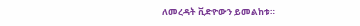ለመረዳት ቪድዮውን ይመልከቱ።